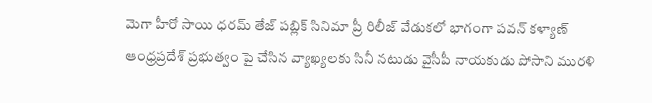మెగా హీరో సాయి ధరమ్ తేజ్ పబ్లిక్ సినిమా ప్రీ రిలీజ్ వేడుకలో భాగంగా పవన్ కళ్యాణ్ ఆంధ్రప్రదేశ్ ప్రభుత్వం పై చేసిన వ్యాఖ్యలకు సినీ నటుడు వైసీపీ నాయకుడు పోసాని మురళి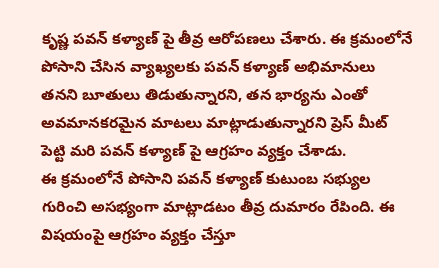కృష్ణ పవన్ కళ్యాణ్ పై తీవ్ర ఆరోపణలు చేశారు. ఈ క్రమంలోనే పోసాని చేసిన వ్యాఖ్యలకు పవన్ కళ్యాణ్ అభిమానులు తనని బూతులు తిడుతున్నారని, తన భార్యను ఎంతో అవమానకరమైన మాటలు మాట్లాడుతున్నారని ప్రెస్ మీట్ పెట్టి మరి పవన్ కళ్యాణ్ పై ఆగ్రహం వ్యక్తం చేశాడు.
ఈ క్రమంలోనే పోసాని పవన్ కళ్యాణ్ కుటుంబ సభ్యుల గురించి అసభ్యంగా మాట్లాడటం తీవ్ర దుమారం రేపింది. ఈ విషయంపై ఆగ్రహం వ్యక్తం చేస్తూ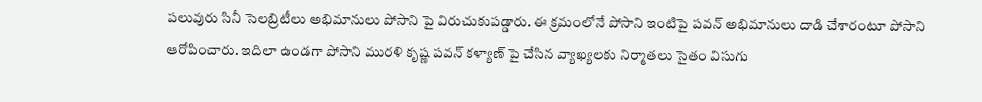పలువురు సినీ సెలబ్రిటీలు అభిమానులు పోసాని పై విరుచుకుపడ్డారు. ఈ క్రమంలోనే పోసాని ఇంటిపై పవన్ అభిమానులు దాడి చేశారంటూ పోసాని ఆరోపించారు. ఇదిలా ఉండగా పోసాని మురళి కృష్ణ పవన్ కళ్యాణ్ పై చేసిన వ్యాఖ్యలకు నిర్మాతలు సైతం విసుగు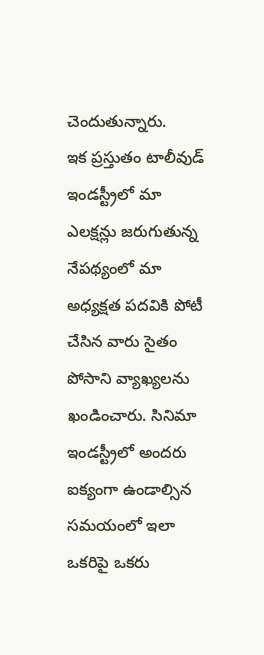చెందుతున్నారు.
ఇక ప్రస్తుతం టాలీవుడ్ ఇండస్ట్రీలో మా ఎలక్షన్లు జరుగుతున్న నేపథ్యంలో మా అధ్యక్షత పదవికి పోటీ చేసిన వారు సైతం పోసాని వ్యాఖ్యలను ఖండించారు. సినిమా ఇండస్ట్రీలో అందరు ఐక్యంగా ఉండాల్సిన సమయంలో ఇలా ఒకరిపై ఒకరు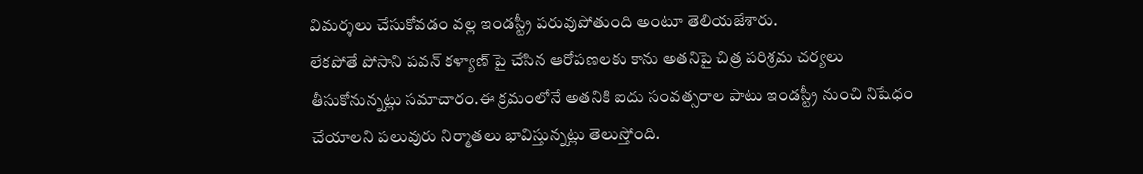విమర్శలు చేసుకోవడం వల్ల ఇండస్ట్రీ పరువుపోతుంది అంటూ తెలియజేశారు.
లేకపోతే పోసాని పవన్ కళ్యాణ్ పై చేసిన ఆరోపణలకు కాను అతనిపై చిత్ర పరిశ్రమ చర్యలు తీసుకోనున్నట్లు సమాచారం.ఈ క్రమంలోనే అతనికి ఐదు సంవత్సరాల పాటు ఇండస్ట్రీ నుంచి నిషేధం చేయాలని పలువురు నిర్మాతలు భావిస్తున్నట్లు తెలుస్తోంది.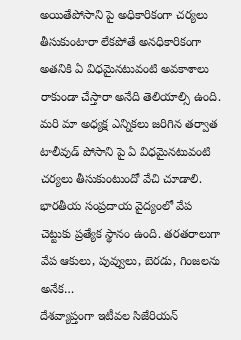అయితేపోసాని పై అధికారికంగా చర్యలు తీసుకుంటారా లేకపోతే అనధికారికంగా అతనికి ఏ విధమైనటువంటి అవకాశాలు రాకుండా చేస్తారా అనేది తెలియాల్సి ఉంది. మరి మా అధ్యక్ష ఎన్నికలు జరిగిన తర్వాత టాలీవుడ్ పోసాని పై ఏ విధమైనటువంటి చర్యలు తీసుకుంటుందో వేచి చూడాలి.
భారతీయ సంప్రదాయ వైద్యంలో వేప చెట్టుకు ప్రత్యేక స్థానం ఉంది. తరతరాలుగా వేప ఆకులు, పువ్వులు, బెరడు, గింజలను అనేక…
దేశవ్యాప్తంగా ఇటీవల సిజేరియన్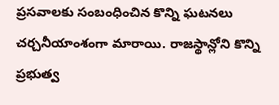ప్రసవాలకు సంబంధించిన కొన్ని ఘటనలు చర్చనీయాంశంగా మారాయి. రాజస్థాన్లోని కొన్ని ప్రభుత్వ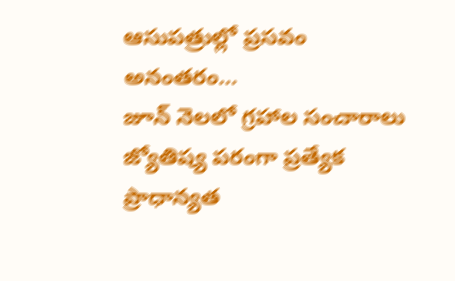ఆసుపత్రుల్లో ప్రసవం అనంతరం…
జూన్ నెలలో గ్రహాల సంచారాలు జ్యోతిష్య పరంగా ప్రత్యేక ప్రాధాన్యత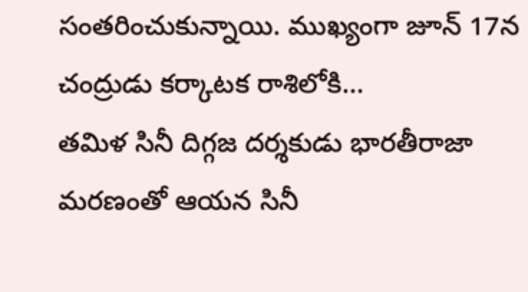సంతరించుకున్నాయి. ముఖ్యంగా జూన్ 17న చంద్రుడు కర్కాటక రాశిలోకి…
తమిళ సినీ దిగ్గజ దర్శకుడు భారతీరాజా మరణంతో ఆయన సినీ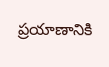ప్రయాణానికి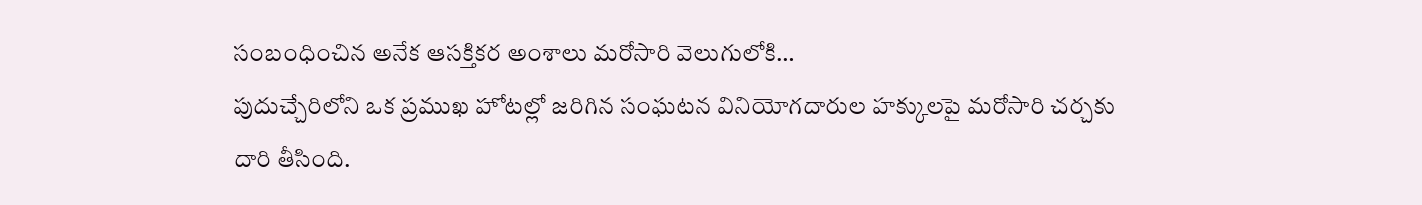సంబంధించిన అనేక ఆసక్తికర అంశాలు మరోసారి వెలుగులోకి…
పుదుచ్చేరిలోని ఒక ప్రముఖ హోటల్లో జరిగిన సంఘటన వినియోగదారుల హక్కులపై మరోసారి చర్చకు దారి తీసింది.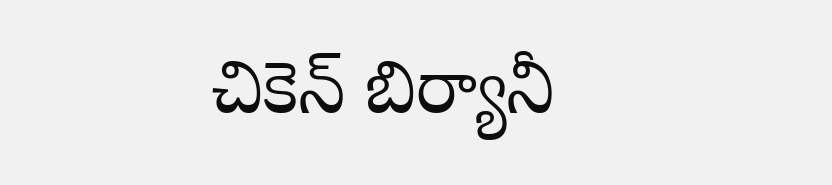చికెన్ బిర్యానీ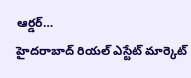ఆర్డర్…
హైదరాబాద్ రియల్ ఎస్టేట్ మార్కెట్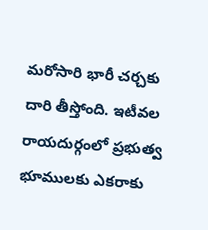మరోసారి భారీ చర్చకు దారి తీస్తోంది. ఇటీవల రాయదుర్గంలో ప్రభుత్వ భూములకు ఎకరాకు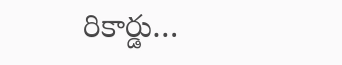రికార్డు…